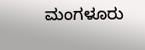ಮಂಗಳೂರು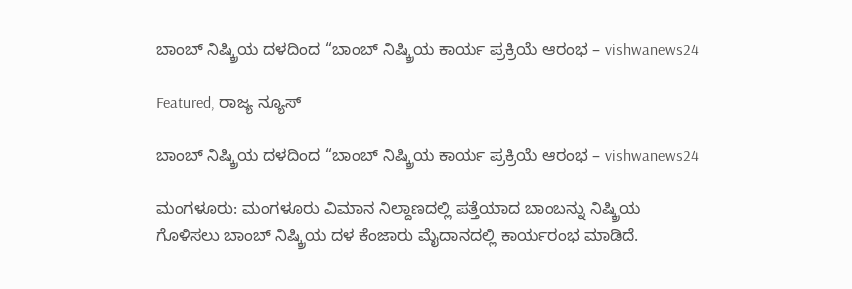ಬಾಂಬ್ ನಿಷ್ಕ್ರಿಯ ದಳದಿಂದ “ಬಾಂಬ್ ನಿಷ್ಕ್ರಿಯ ಕಾರ್ಯ ಪ್ರಕ್ರಿಯೆ ಆರಂಭ – vishwanews24

Featured, ರಾಜ್ಯ ನ್ಯೂಸ್

ಬಾಂಬ್ ನಿಷ್ಕ್ರಿಯ ದಳದಿಂದ “ಬಾಂಬ್ ನಿಷ್ಕ್ರಿಯ ಕಾರ್ಯ ಪ್ರಕ್ರಿಯೆ ಆರಂಭ – vishwanews24

ಮಂಗಳೂರು: ಮಂಗಳೂರು ವಿಮಾನ ನಿಲ್ದಾಣದಲ್ಲಿ ಪತ್ತೆಯಾದ ಬಾಂಬನ್ನು ನಿಷ್ಕ್ರಿಯ ಗೊಳಿಸಲು ಬಾಂಬ್ ನಿಷ್ಕ್ರಿಯ ದಳ ಕೆಂಜಾರು ಮೈದಾನದಲ್ಲಿ ಕಾರ್ಯರಂಭ ಮಾಡಿದೆ.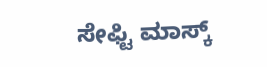ಸೇಫ್ಟಿ ಮಾಸ್ಕ್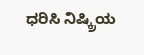ಧರಿಸಿ ನಿಷ್ಕ್ರಿಯ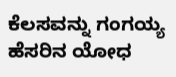ಕೆಲಸವನ್ನು ಗಂಗಯ್ಯ ಹೆಸರಿನ ಯೋಧ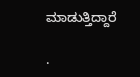ಮಾಡುತ್ತಿದ್ದಾರೆ

.